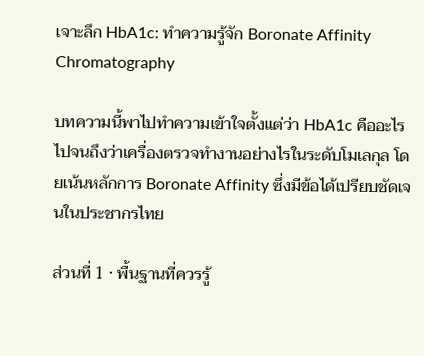เจาะลึก HbA1c: ทำความรู้จัก Boronate Affinity Chromatography

บทความนี้พาไปทำความเข้าใจตั้งแต่ว่า HbA1c คืออะไร ไปจนถึงว่าเครื่องตรวจทำงานอย่างไรในระดับโมเลกุล โดยเน้นหลักการ Boronate Affinity ซึ่งมีข้อได้เปรียบชัดเจนในประชากรไทย

ส่วนที่ 1 · พื้นฐานที่ควรรู้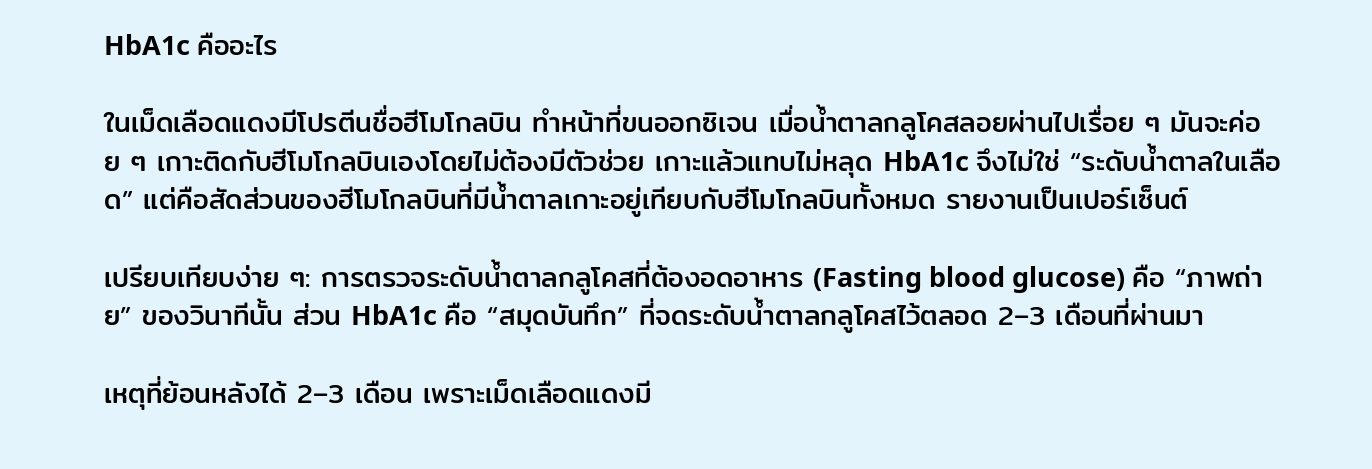HbA1c คืออะไร

ในเม็ดเลือดแดงมีโปรตีนชื่อฮีโมโกลบิน ทำหน้าที่ขนออกซิเจน เมื่อน้ำตาลกลูโคสลอยผ่านไปเรื่อย ๆ มันจะค่อย ๆ เกาะติดกับฮีโมโกลบินเองโดยไม่ต้องมีตัวช่วย เกาะแล้วแทบไม่หลุด HbA1c จึงไม่ใช่ “ระดับน้ำตาลในเลือด” แต่คือสัดส่วนของฮีโมโกลบินที่มีน้ำตาลเกาะอยู่เทียบกับฮีโมโกลบินทั้งหมด รายงานเป็นเปอร์เซ็นต์

เปรียบเทียบง่าย ๆ: การตรวจระดับน้ำตาลกลูโคสที่ต้องอดอาหาร (Fasting blood glucose) คือ “ภาพถ่าย” ของวินาทีนั้น ส่วน HbA1c คือ “สมุดบันทึก” ที่จดระดับน้ำตาลกลูโคสไว้ตลอด 2–3 เดือนที่ผ่านมา

เหตุที่ย้อนหลังได้ 2–3 เดือน เพราะเม็ดเลือดแดงมี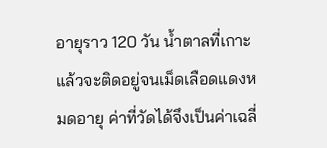อายุราว 120 วัน น้ำตาลที่เกาะแล้วจะติดอยู่จนเม็ดเลือดแดงหมดอายุ ค่าที่วัดได้จึงเป็นค่าเฉลี่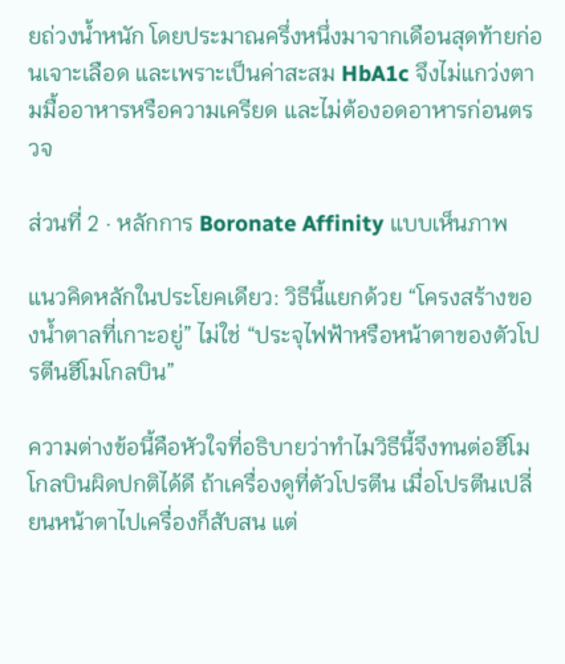ยถ่วงน้ำหนัก โดยประมาณครึ่งหนึ่งมาจากเดือนสุดท้ายก่อนเจาะเลือด และเพราะเป็นค่าสะสม HbA1c จึงไม่แกว่งตามมื้ออาหารหรือความเครียด และไม่ต้องอดอาหารก่อนตรวจ

ส่วนที่ 2 · หลักการ Boronate Affinity แบบเห็นภาพ

แนวคิดหลักในประโยคเดียว: วิธีนี้แยกด้วย “โครงสร้างของน้ำตาลที่เกาะอยู่” ไม่ใช่ “ประจุไฟฟ้าหรือหน้าตาของตัวโปรตีนฮีโมโกลบิน”

ความต่างข้อนี้คือหัวใจที่อธิบายว่าทำไมวิธีนี้จึงทนต่อฮีโมโกลบินผิดปกติได้ดี ถ้าเครื่องดูที่ตัวโปรตีน เมื่อโปรตีนเปลี่ยนหน้าตาไปเครื่องก็สับสน แต่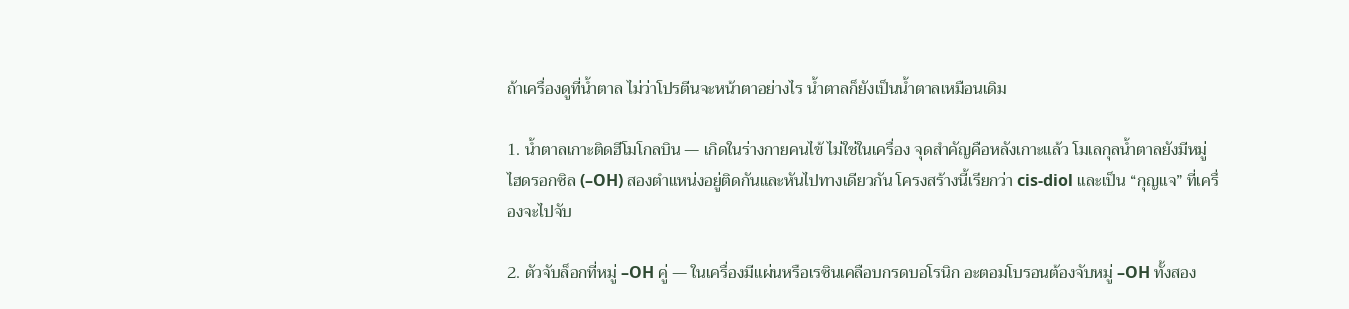ถ้าเครื่องดูที่น้ำตาล ไม่ว่าโปรตีนจะหน้าตาอย่างไร น้ำตาลก็ยังเป็นน้ำตาลเหมือนเดิม

1. น้ำตาลเกาะติดฮีโมโกลบิน — เกิดในร่างกายคนไข้ ไม่ใช่ในเครื่อง จุดสำคัญคือหลังเกาะแล้ว โมเลกุลน้ำตาลยังมีหมู่ไฮดรอกซิล (–OH) สองตำแหน่งอยู่ติดกันและหันไปทางเดียวกัน โครงสร้างนี้เรียกว่า cis-diol และเป็น “กุญแจ” ที่เครื่องจะไปจับ

2. ตัวจับล็อกที่หมู่ –OH คู่ — ในเครื่องมีแผ่นหรือเรซินเคลือบกรดบอโรนิก อะตอมโบรอนต้องจับหมู่ –OH ทั้งสอง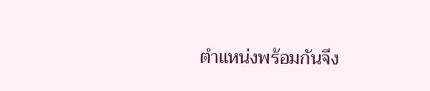ตำแหน่งพร้อมกันจึง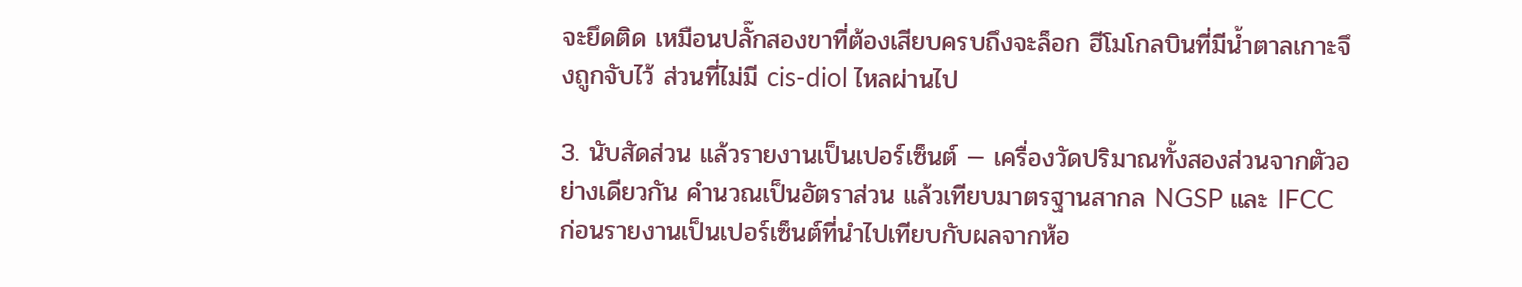จะยึดติด เหมือนปลั๊กสองขาที่ต้องเสียบครบถึงจะล็อก ฮีโมโกลบินที่มีน้ำตาลเกาะจึงถูกจับไว้ ส่วนที่ไม่มี cis-diol ไหลผ่านไป

3. นับสัดส่วน แล้วรายงานเป็นเปอร์เซ็นต์ — เครื่องวัดปริมาณทั้งสองส่วนจากตัวอย่างเดียวกัน คำนวณเป็นอัตราส่วน แล้วเทียบมาตรฐานสากล NGSP และ IFCC ก่อนรายงานเป็นเปอร์เซ็นต์ที่นำไปเทียบกับผลจากห้อ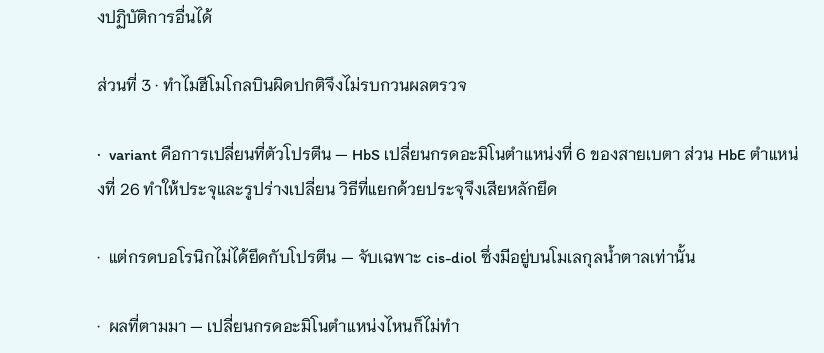งปฏิบัติการอื่นได้

ส่วนที่ 3 · ทำไมฮีโมโกลบินผิดปกติจึงไม่รบกวนผลตรวจ

·  variant คือการเปลี่ยนที่ตัวโปรตีน — HbS เปลี่ยนกรดอะมิโนตำแหน่งที่ 6 ของสายเบตา ส่วน HbE ตำแหน่งที่ 26 ทำให้ประจุและรูปร่างเปลี่ยน วิธีที่แยกด้วยประจุจึงเสียหลักยึด

·  แต่กรดบอโรนิกไม่ได้ยึดกับโปรตีน — จับเฉพาะ cis-diol ซึ่งมีอยู่บนโมเลกุลน้ำตาลเท่านั้น

·  ผลที่ตามมา — เปลี่ยนกรดอะมิโนตำแหน่งไหนก็ไม่ทำ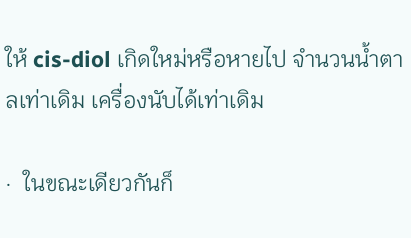ให้ cis-diol เกิดใหม่หรือหายไป จำนวนน้ำตาลเท่าเดิม เครื่องนับได้เท่าเดิม

·  ในขณะเดียวกันก็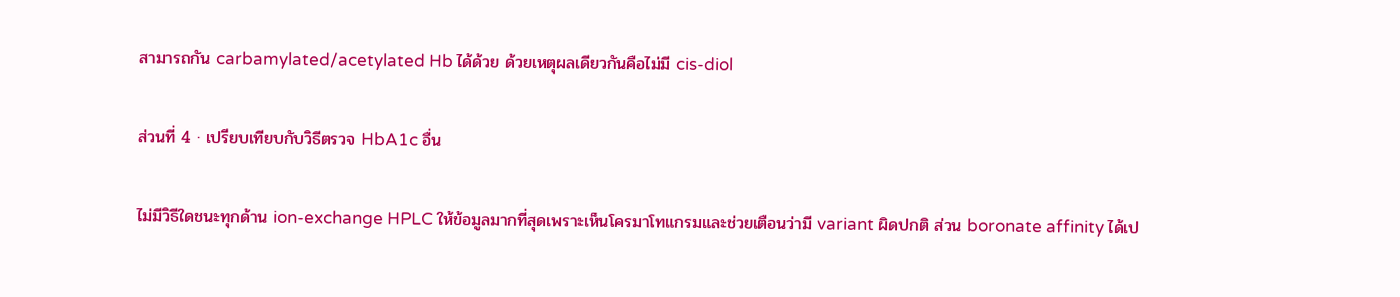สามารถกัน carbamylated/acetylated Hb ได้ด้วย ด้วยเหตุผลเดียวกันคือไม่มี cis-diol

ส่วนที่ 4 · เปรียบเทียบกับวิธีตรวจ HbA1c อื่น

ไม่มีวิธีใดชนะทุกด้าน ion-exchange HPLC ให้ข้อมูลมากที่สุดเพราะเห็นโครมาโทแกรมและช่วยเตือนว่ามี variant ผิดปกติ ส่วน boronate affinity ได้เป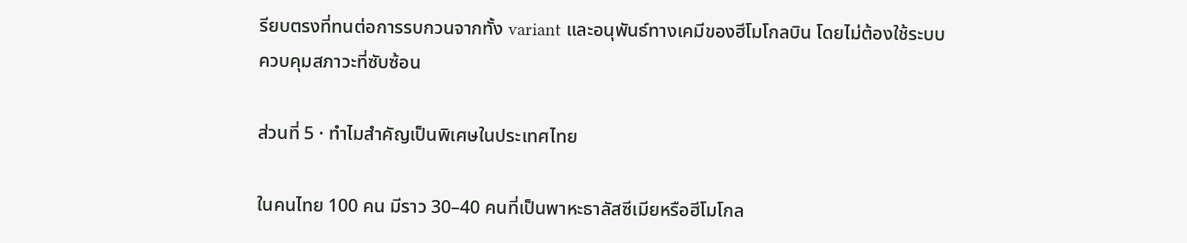รียบตรงที่ทนต่อการรบกวนจากทั้ง variant และอนุพันธ์ทางเคมีของฮีโมโกลบิน โดยไม่ต้องใช้ระบบควบคุมสภาวะที่ซับซ้อน

ส่วนที่ 5 · ทำไมสำคัญเป็นพิเศษในประเทศไทย

ในคนไทย 100 คน มีราว 30–40 คนที่เป็นพาหะธาลัสซีเมียหรือฮีโมโกล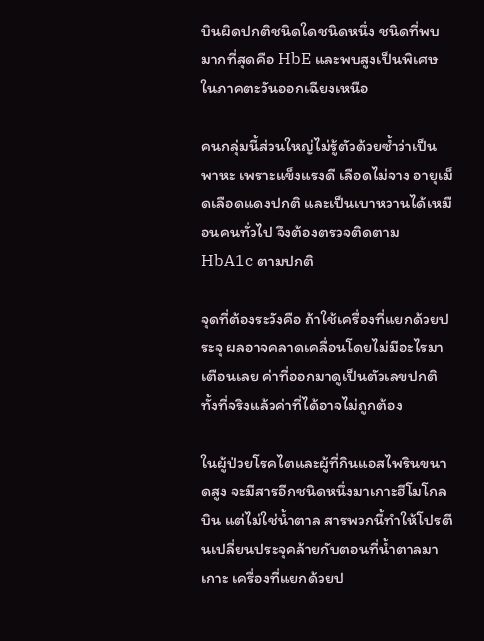บินผิดปกติชนิดใดชนิดหนึ่ง ชนิดที่พบมากที่สุดคือ HbE และพบสูงเป็นพิเศษในภาคตะวันออกเฉียงเหนือ

คนกลุ่มนี้ส่วนใหญ่ไม่รู้ตัวด้วยซ้ำว่าเป็นพาหะ เพราะแข็งแรงดี เลือดไม่จาง อายุเม็ดเลือดแดงปกติ และเป็นเบาหวานได้เหมือนคนทั่วไป จึงต้องตรวจติดตาม HbA1c ตามปกติ

จุดที่ต้องระวังคือ ถ้าใช้เครื่องที่แยกด้วยประจุ ผลอาจคลาดเคลื่อนโดยไม่มีอะไรมาเตือนเลย ค่าที่ออกมาดูเป็นตัวเลขปกติทั้งที่จริงแล้วค่าที่ได้อาจไม่ถูกต้อง

ในผู้ป่วยโรคไตและผู้ที่กินแอสไพรินขนาดสูง จะมีสารอีกชนิดหนึ่งมาเกาะฮีโมโกลบิน แต่ไม่ใช่น้ำตาล สารพวกนี้ทำให้โปรตีนเปลี่ยนประจุคล้ายกับตอนที่น้ำตาลมาเกาะ เครื่องที่แยกด้วยป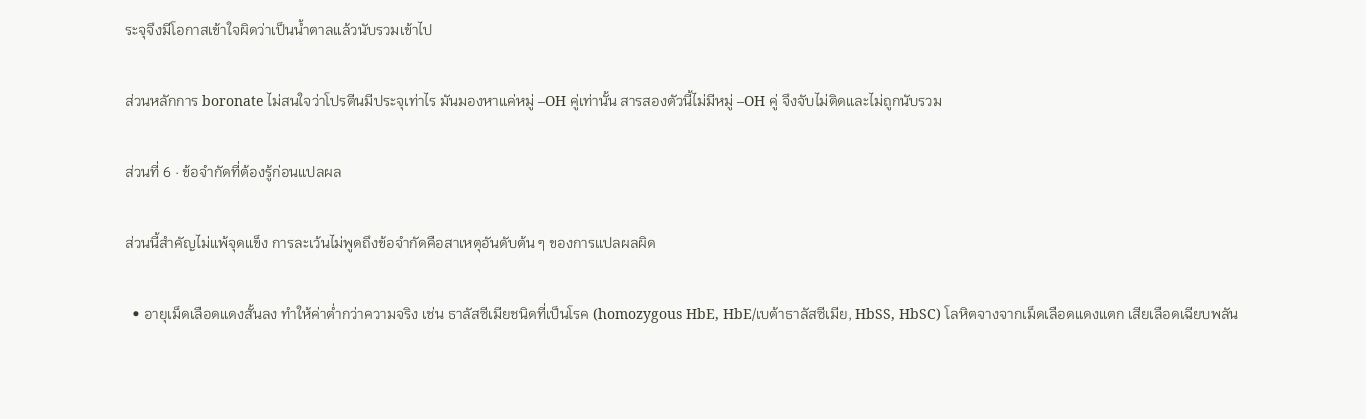ระจุจึงมีโอกาสเข้าใจผิดว่าเป็นน้ำตาลแล้วนับรวมเข้าไป

ส่วนหลักการ boronate ไม่สนใจว่าโปรตีนมีประจุเท่าไร มันมองหาแค่หมู่ –OH คู่เท่านั้น สารสองตัวนี้ไม่มีหมู่ –OH คู่ จึงจับไม่ติดและไม่ถูกนับรวม

ส่วนที่ 6 · ข้อจำกัดที่ต้องรู้ก่อนแปลผล

ส่วนนี้สำคัญไม่แพ้จุดแข็ง การละเว้นไม่พูดถึงข้อจำกัดคือสาเหตุอันดับต้น ๆ ของการแปลผลผิด

  • อายุเม็ดเลือดแดงสั้นลง ทำให้ค่าต่ำกว่าความจริง เช่น ธาลัสซีเมียชนิดที่เป็นโรค (homozygous HbE, HbE/เบต้าธาลัสซีเมีย, HbSS, HbSC) โลหิตจางจากเม็ดเลือดแดงแตก เสียเลือดเฉียบพลัน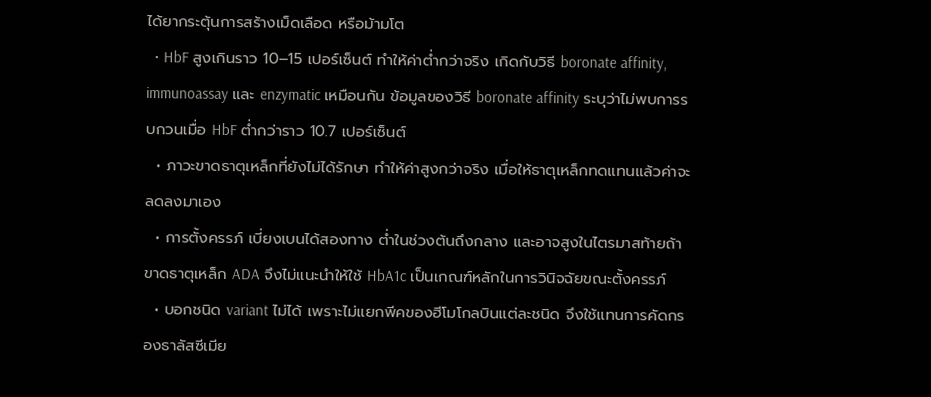ได้ยากระตุ้นการสร้างเม็ดเลือด หรือม้ามโต
  • HbF สูงเกินราว 10–15 เปอร์เซ็นต์ ทำให้ค่าต่ำกว่าจริง เกิดกับวิธี boronate affinity, immunoassay และ enzymatic เหมือนกัน ข้อมูลของวิธี boronate affinity ระบุว่าไม่พบการรบกวนเมื่อ HbF ต่ำกว่าราว 10.7 เปอร์เซ็นต์
  • ภาวะขาดธาตุเหล็กที่ยังไม่ได้รักษา ทำให้ค่าสูงกว่าจริง เมื่อให้ธาตุเหล็กทดแทนแล้วค่าจะลดลงมาเอง
  • การตั้งครรภ์ เบี่ยงเบนได้สองทาง ต่ำในช่วงต้นถึงกลาง และอาจสูงในไตรมาสท้ายถ้าขาดธาตุเหล็ก ADA จึงไม่แนะนำให้ใช้ HbA1c เป็นเกณฑ์หลักในการวินิจฉัยขณะตั้งครรภ์
  • บอกชนิด variant ไม่ได้ เพราะไม่แยกพีคของฮีโมโกลบินแต่ละชนิด จึงใช้แทนการคัดกรองธาลัสซีเมีย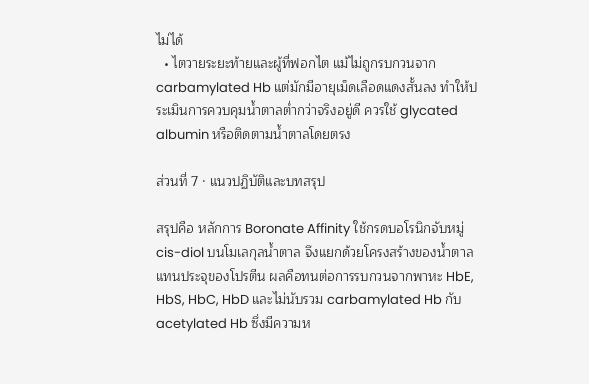ไม่ได้
  • ไตวายระยะท้ายและผู้ที่ฟอกไต แม้ไม่ถูกรบกวนจาก carbamylated Hb แต่มักมีอายุเม็ดเลือดแดงสั้นลง ทำให้ประเมินการควบคุมน้ำตาลต่ำกว่าจริงอยู่ดี ควรใช้ glycated albumin หรือติดตามน้ำตาลโดยตรง

ส่วนที่ 7 · แนวปฏิบัติและบทสรุป

สรุปคือ หลักการ Boronate Affinity ใช้กรดบอโรนิกจับหมู่ cis-diol บนโมเลกุลน้ำตาล จึงแยกด้วยโครงสร้างของน้ำตาลแทนประจุของโปรตีน ผลคือทนต่อการรบกวนจากพาหะ HbE, HbS, HbC, HbD และไม่นับรวม carbamylated Hb กับ acetylated Hb ซึ่งมีความห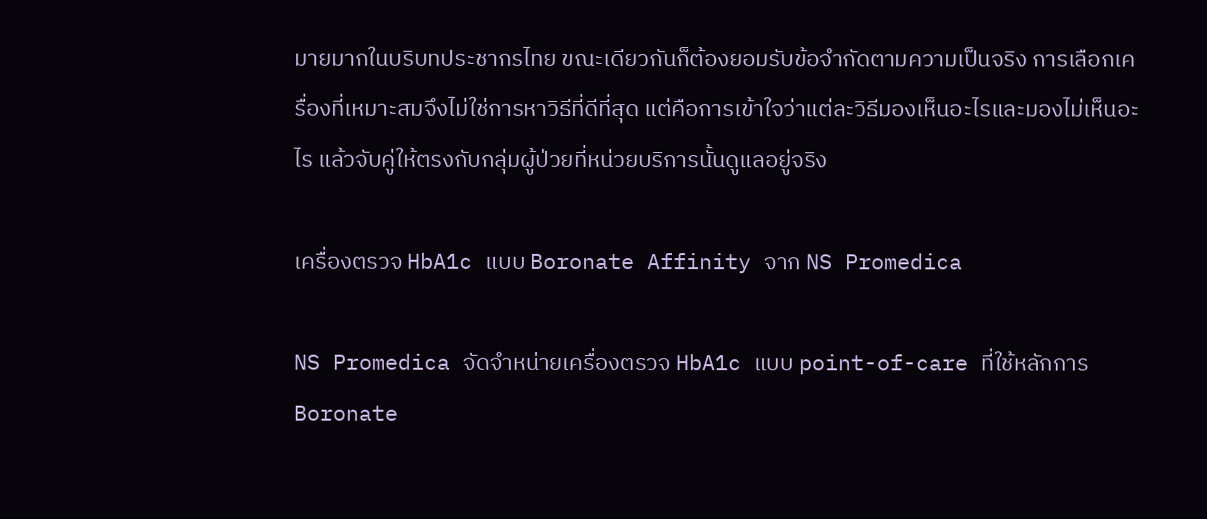มายมากในบริบทประชากรไทย ขณะเดียวกันก็ต้องยอมรับข้อจำกัดตามความเป็นจริง การเลือกเครื่องที่เหมาะสมจึงไม่ใช่การหาวิธีที่ดีที่สุด แต่คือการเข้าใจว่าแต่ละวิธีมองเห็นอะไรและมองไม่เห็นอะไร แล้วจับคู่ให้ตรงกับกลุ่มผู้ป่วยที่หน่วยบริการนั้นดูแลอยู่จริง

เครื่องตรวจ HbA1c แบบ Boronate Affinity จาก NS Promedica

NS Promedica จัดจำหน่ายเครื่องตรวจ HbA1c แบบ point-of-care ที่ใช้หลักการ Boronate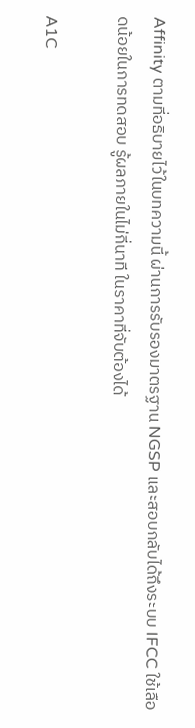Affinity ตามที่อธิบายไว้ในบทความนี้ ผ่านการรับรองมาตรฐาน NGSP และสอบกลับได้ถึงระบบ IFCC ใช้เลือดน้อยในการทดสอบ รู้ผลภายในไม่กี่นาที ในราคาที่จับต้องได้

A1C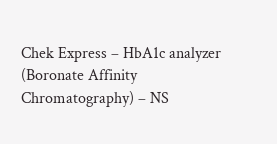Chek Express – HbA1c analyzer (Boronate Affinity Chromatography) – NS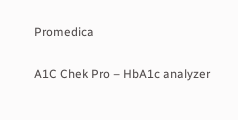Promedica

A1C Chek Pro – HbA1c analyzer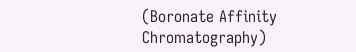(Boronate Affinity Chromatography)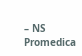– NS Promedica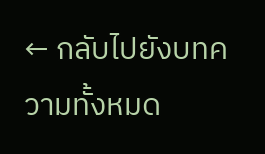← กลับไปยังบทความทั้งหมด